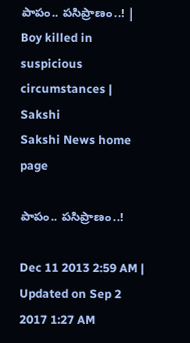పాపం.. పసిప్రాణం..! | Boy killed in suspicious circumstances | Sakshi
Sakshi News home page

పాపం.. పసిప్రాణం..!

Dec 11 2013 2:59 AM | Updated on Sep 2 2017 1:27 AM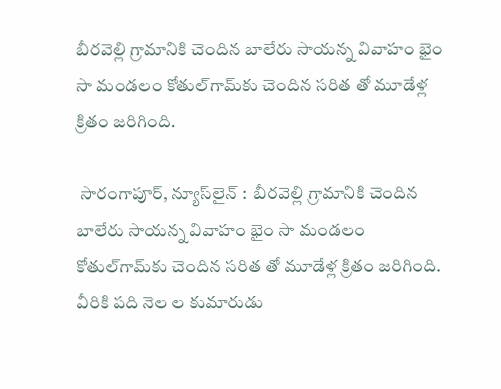బీరవెల్లి గ్రామానికి చెందిన బాలేరు సాయన్న వివాహం భైం సా మండలం కోతుల్‌గామ్‌కు చెందిన సరిత తో మూడేళ్ల క్రితం జరిగింది.

 సారంగాపూర్, న్యూస్‌లైన్ :  బీరవెల్లి గ్రామానికి చెందిన బాలేరు సాయన్న వివాహం భైం సా మండలం కోతుల్‌గామ్‌కు చెందిన సరిత తో మూడేళ్ల క్రితం జరిగింది. వీరికి పది నెల ల కుమారుడు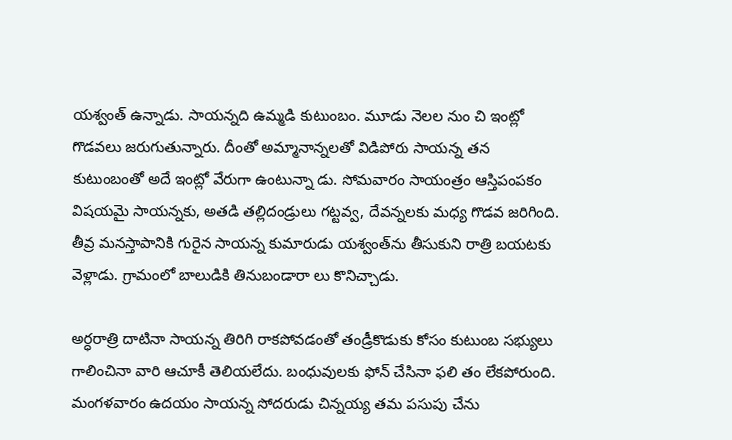యశ్వంత్ ఉన్నాడు. సాయన్నది ఉమ్మడి కుటుంబం. మూడు నెలల నుం చి ఇంట్లో గొడవలు జరుగుతున్నారు. దీంతో అమ్మానాన్నలతో విడిపోరు సాయన్న తన కుటుంబంతో అదే ఇంట్లో వేరుగా ఉంటున్నా డు. సోమవారం సాయంత్రం ఆస్తిపంపకం  విషయమై సాయన్నకు, అతడి తల్లిదండ్రులు గట్టవ్వ, దేవన్నలకు మధ్య గొడవ జరిగింది. తీవ్ర మనస్తాపానికి గురైన సాయన్న కుమారుడు యశ్వంత్‌ను తీసుకుని రాత్రి బయటకు వెళ్లాడు. గ్రామంలో బాలుడికి తినుబండారా లు కొనిచ్చాడు.

అర్ధరాత్రి దాటినా సాయన్న తిరిగి రాకపోవడంతో తండ్రీకొడుకు కోసం కుటుంబ సభ్యులు గాలించినా వారి ఆచూకీ తెలియలేదు. బంధువులకు ఫోన్ చేసినా ఫలి తం లేకపోరుంది. మంగళవారం ఉదయం సాయన్న సోదరుడు చిన్నయ్య తమ పసుపు చేను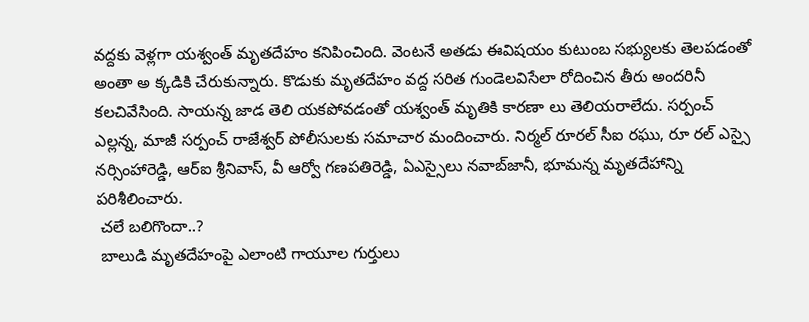వద్దకు వెళ్లగా యశ్వంత్ మృతదేహం కనిపించింది. వెంటనే అతడు ఈవిషయం కుటుంబ సభ్యులకు తెలపడంతో అంతా అ క్కడికి చేరుకున్నారు. కొడుకు మృతదేహం వద్ద సరిత గుండెలవిసేలా రోదించిన తీరు అందరినీ కలచివేసింది. సాయన్న జాడ తెలి యకపోవడంతో యశ్వంత్ మృతికి కారణా లు తెలియరాలేదు. సర్పంచ్ ఎల్లన్న, మాజీ సర్పంచ్ రాజేశ్వర్ పోలీసులకు సమాచార మందించారు. నిర్మల్ రూరల్ సీఐ రఘు, రూ రల్ ఎస్సై నర్సింహారెడ్డి, ఆర్‌ఐ శ్రీనివాస్, వీ ఆర్వో గణపతిరెడ్డి, ఏఎస్సైలు నవాబ్‌జానీ, భూమన్న మృతదేహాన్ని పరిశీలించారు.
 చలే బలిగొందా..?
 బాలుడి మృతదేహంపై ఎలాంటి గాయూల గుర్తులు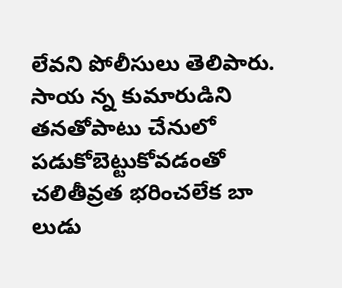లేవని పోలీసులు తెలిపారు. సాయ న్న కుమారుడిని తనతోపాటు చేనులో పడుకోబెట్టుకోవడంతో చలితీవ్రత భరించలేక బా లుడు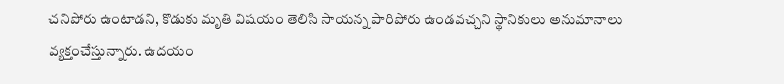చనిపోరు ఉంటాడని, కొడుకు మృతి విషయం తెలిసి సాయన్న పారిపోరు ఉండవచ్చని స్థానికులు అనుమానాలు వ్యక్తంచేస్తున్నారు. ఉదయం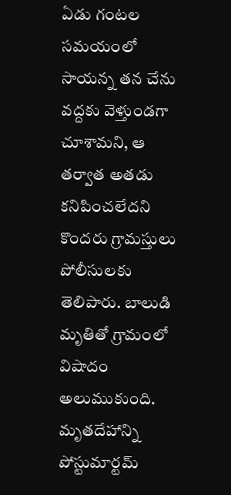ఏడు గంటల సమయంలో సాయన్న తన చేను వద్దకు వెళ్తుండగా చూశామని, ఆ తర్వాత అతడు కనిపించలేదని కొందరు గ్రామస్తులు పోలీసులకు తెలిపారు. బాలుడి మృతితో గ్రామంలో విషాదం అలుముకుంది. మృతదేహాన్ని పోస్టుమార్టమ్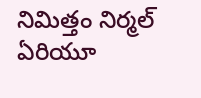నిమిత్తం నిర్మల్ ఏరియూ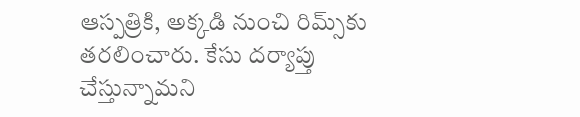ఆస్పత్రికి, అక్కడి నుంచి రిమ్స్‌కు తరలించారు. కేసు దర్యాప్తు చేస్తున్నామని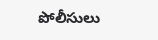పోలీసులు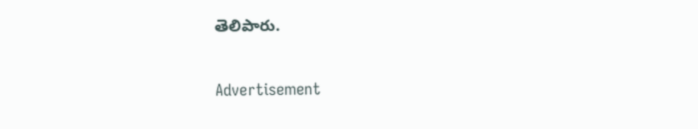తెలిపారు.

Advertisement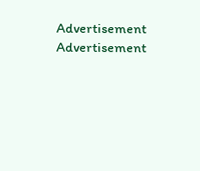Advertisement
Advertisement